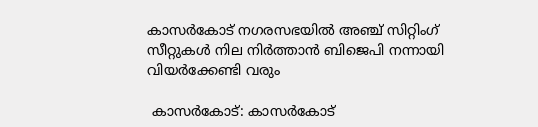കാസർകോട് നഗരസഭയിൽ അഞ്ച് സിറ്റിംഗ് സീറ്റുകൾ നില നിർത്താൻ ബിജെപി നന്നായി വിയർക്കേണ്ടി വരും

 കാസർകോട്: കാസർകോട്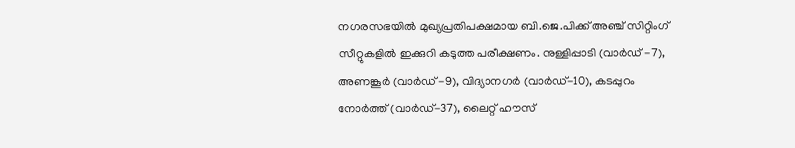നഗരസഭയിൽ മുഖ്യപ്രതിപക്ഷമായ ബി.ജെ.പിക്ക് അഞ്ച് സിറ്റിംഗ് സീറ്റുകളിൽ ഇക്കുറി കടുത്ത പരീക്ഷണം. നുള്ളിപ്പാടി (വാർഡ് -7), അണങ്കൂർ (വാർഡ് -9), വിദ്യാനഗർ (വാർഡ്-10), കടപ്പുറം നോർത്ത് (വാർഡ്-37), ലൈറ്റ് ഹൗസ്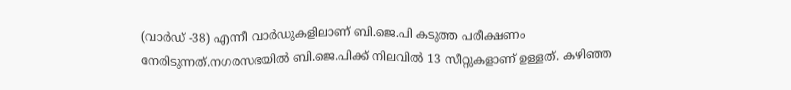(വാർഡ് -38) എന്നീ വാർഡുകളിലാണ് ബി.ജെ.പി കടുത്ത പരീക്ഷണം നേരിടുന്നത്.നഗരസഭയിൽ ബി.ജെ.പിക്ക് നിലവിൽ 13 സീറ്റുകളാണ് ഉള്ളത്. കഴിഞ്ഞ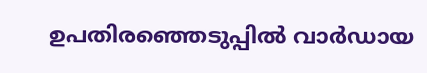ഉപതിരഞ്ഞെടുപ്പിൽ വാർഡായ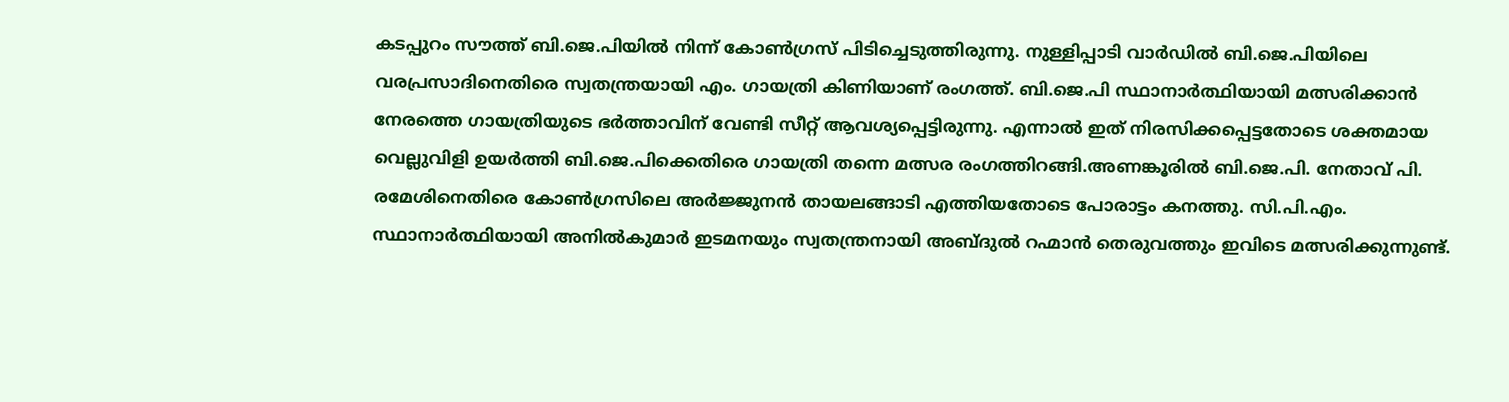കടപ്പുറം സൗത്ത് ബി.ജെ.പിയിൽ നിന്ന് കോൺഗ്രസ് പിടിച്ചെടുത്തിരുന്നു. നുള്ളിപ്പാടി വാർഡിൽ ബി.ജെ.പിയിലെ വരപ്രസാദിനെതിരെ സ്വതന്ത്രയായി എം. ഗായത്രി കിണിയാണ് രംഗത്ത്. ബി.ജെ.പി സ്ഥാനാർത്ഥിയായി മത്സരിക്കാൻ നേരത്തെ ഗായത്രിയുടെ ഭർത്താവിന് വേണ്ടി സീറ്റ് ആവശ്യപ്പെട്ടിരുന്നു. എന്നാൽ ഇത് നിരസിക്കപ്പെട്ടതോടെ ശക്തമായ വെല്ലുവിളി ഉയർത്തി ബി.ജെ.പിക്കെതിരെ ഗായത്രി തന്നെ മത്സര രംഗത്തിറങ്ങി.അണങ്കൂരിൽ ബി.ജെ.പി. നേതാവ് പി. രമേശിനെതിരെ കോൺഗ്രസിലെ അർജ്ജുനൻ തായലങ്ങാടി എത്തിയതോടെ പോരാട്ടം കനത്തു. സി.പി.എം. സ്ഥാനാർത്ഥിയായി അനിൽകുമാർ ഇടമനയും സ്വതന്ത്രനായി അബ്ദുൽ റഹ്മാൻ തെരുവത്തും ഇവിടെ മത്സരിക്കുന്നുണ്ട്.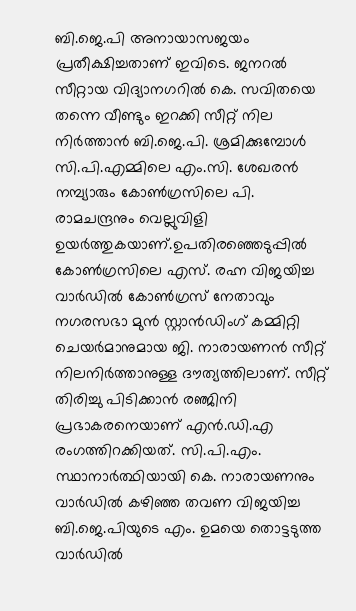ബി.ജെ.പി അനായാസജയം പ്രതീക്ഷിച്ചതാണ് ഇവിടെ. ജനറൽ സീറ്റായ വിദ്യാനഗറിൽ കെ. സവിതയെ തന്നെ വീണ്ടും ഇറക്കി സീറ്റ് നില നിർത്താൻ ബി.ജെ.പി. ശ്രമിക്കുമ്പോൾ സി.പി.എമ്മിലെ എം.സി. ശേഖരൻ നമ്പ്യാരും കോൺഗ്രസിലെ പി. രാമചന്ദ്രനും വെല്ലുവിളി ഉയർത്തുകയാണ്.ഉപതിരഞ്ഞെടുപ്പിൽ കോൺഗ്രസിലെ എസ്. രഹ്ന വിജയിച്ച വാർഡിൽ കോൺഗ്രസ് നേതാവും നഗരസഭാ മുൻ സ്റ്റാൻഡിംഗ് കമ്മിറ്റി ചെയർമാനുമായ ജി. നാരായണൻ സീറ്റ് നിലനിർത്താനുള്ള ദൗത്യത്തിലാണ്. സീറ്റ് തിരിച്ചു പിടിക്കാൻ രഞ്ജിനി പ്രഭാകരനെയാണ് എൻ.ഡി.എ രംഗത്തിറക്കിയത്. സി.പി.എം. സ്ഥാനാർത്ഥിയായി കെ. നാരായണനും വാർഡിൽ കഴിഞ്ഞ തവണ വിജയിച്ച ബി.ജെ.പിയുടെ എം. ഉമയെ തൊട്ടടുത്ത വാർഡിൽ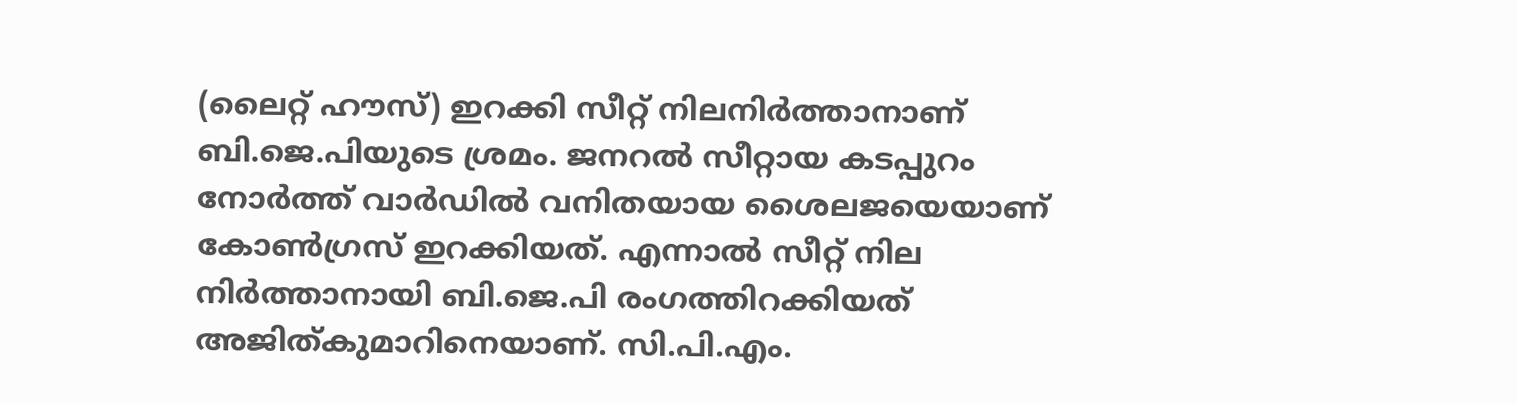(ലൈറ്റ് ഹൗസ്) ഇറക്കി സീറ്റ് നിലനിർത്താനാണ് ബി.ജെ.പിയുടെ ശ്രമം. ജനറൽ സീറ്റായ കടപ്പുറം നോർത്ത് വാർഡിൽ വനിതയായ ശൈലജയെയാണ് കോൺഗ്രസ് ഇറക്കിയത്. എന്നാൽ സീറ്റ് നില നിർത്താനായി ബി.ജെ.പി രംഗത്തിറക്കിയത് അജിത്കുമാറിനെയാണ്. സി.പി.എം.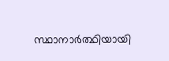സ്ഥാനാർത്ഥിയായി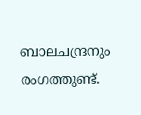ബാലചന്ദ്രനും രംഗത്തുണ്ട്.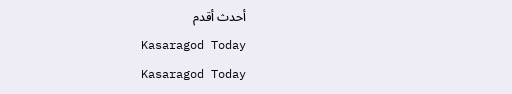أحدث أقدم
Kasaragod Today
Kasaragod Today